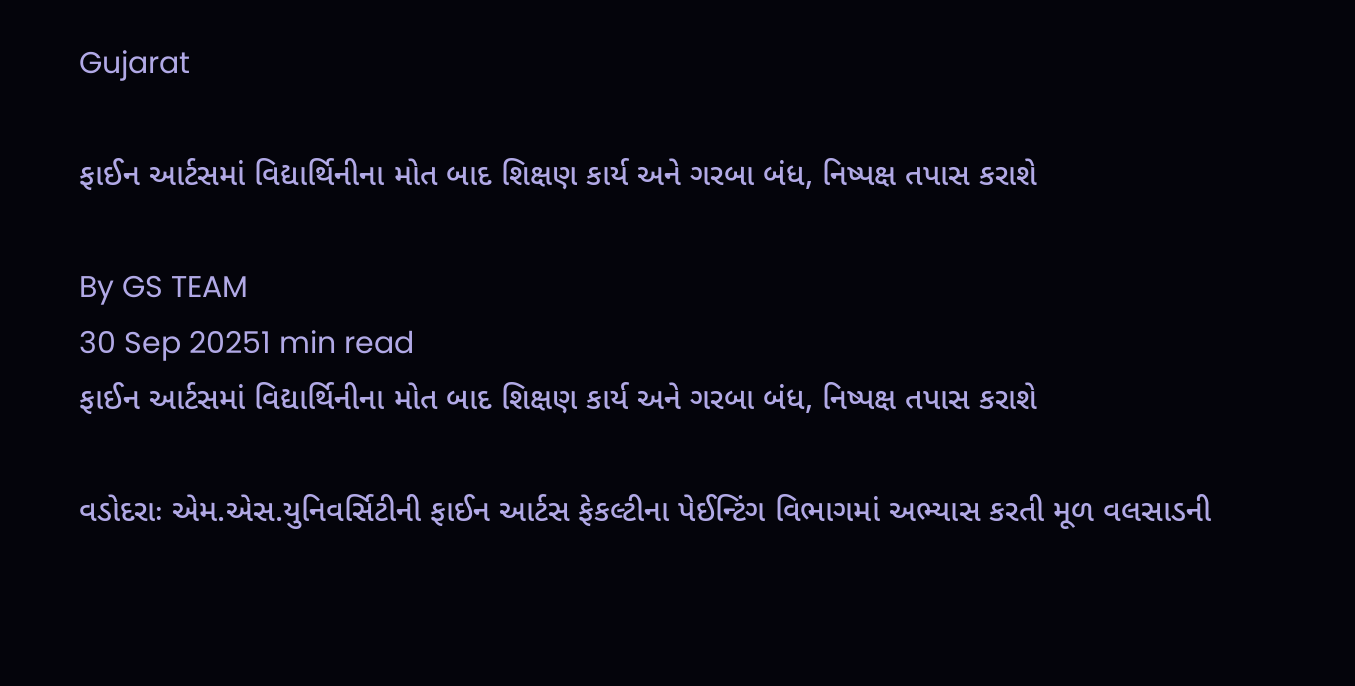Gujarat

ફાઈન આર્ટસમાં વિદ્યાર્થિનીના મોત બાદ શિક્ષણ કાર્ય અને ગરબા બંધ, નિષ્પક્ષ તપાસ કરાશે

By GS TEAM
30 Sep 20251 min read
ફાઈન આર્ટસમાં વિદ્યાર્થિનીના મોત બાદ શિક્ષણ કાર્ય અને ગરબા બંધ, નિષ્પક્ષ તપાસ કરાશે

વડોદરાઃ એમ.એસ.યુનિવર્સિટીની ફાઈન આર્ટસ ફેકલ્ટીના પેઈન્ટિંગ વિભાગમાં અભ્યાસ કરતી મૂળ વલસાડની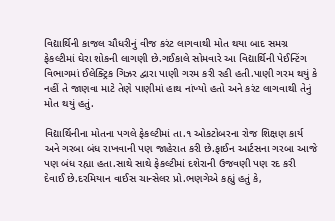વિદ્યાર્થિની કાજલ ચૌધરીનું વીજ કરંટ લાગવાથી મોત થયા બાદ સમગ્ર ફેકલ્ટીમાં ઘેરા શોકની લાગણી છે.ગઈકાલે સોમવારે આ વિદ્યાર્થિની પેઈન્ટિંગ વિભાગમાં ઈલેક્ટ્રિક ગિઝર દ્વારા પાણી ગરમ કરી રહી હતી.પાણી ગરમ થયું કે નહીં તે જાણવા માટે તેણે પાણીમાં હાથ નાંખ્યો હતો અને કરંટ લાગવાથી તેનું મોત થયું હતું.

વિદ્યાર્થિનીના મોતના પગલે ફેકલ્ટીમાં તા.૧ ઓકટોબરના રોજ શિક્ષણ કાર્ય અને ગરબા બંધ રાખવાની પણ જાહેરાત કરી છે.ફાઈન આર્ટસના ગરબા આજે પણ બંધ રહ્યા હતા.સાથે સાથે ફેકલ્ટીમાં દશેરાની ઉજવણી પણ રદ કરી દેવાઈ છે.દરમિયાન વાઈસ ચાન્સેલર પ્રો.ભણગેએ કહ્યું હતું કે,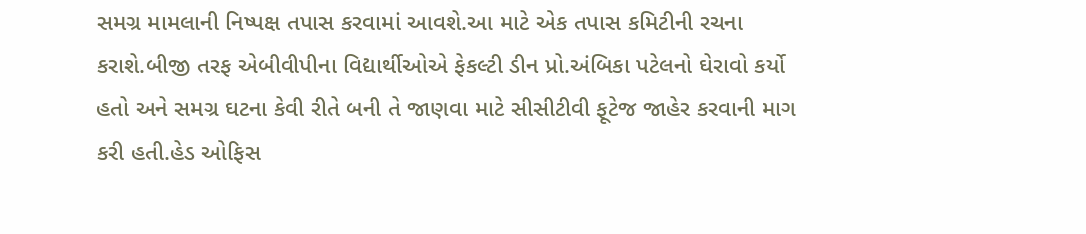સમગ્ર મામલાની નિષ્પક્ષ તપાસ કરવામાં આવશે.આ માટે એક તપાસ કમિટીની રચના કરાશે.બીજી તરફ એબીવીપીના વિદ્યાર્થીઓએ ફેકલ્ટી ડીન પ્રો.અંબિકા પટેલનો ઘેરાવો કર્યો હતો અને સમગ્ર ઘટના કેવી રીતે બની તે જાણવા માટે સીસીટીવી ફૂટેજ જાહેર કરવાની માગ કરી હતી.હેડ ઓફિસ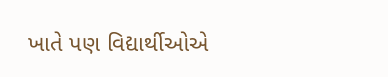ખાતે પણ વિદ્યાર્થીઓએ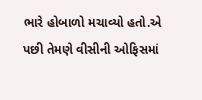ભારે હોબાળો મચાવ્યો હતો.એ પછી તેમણે વીસીની ઓફિસમાં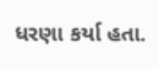ધરણા કર્યા હતા.